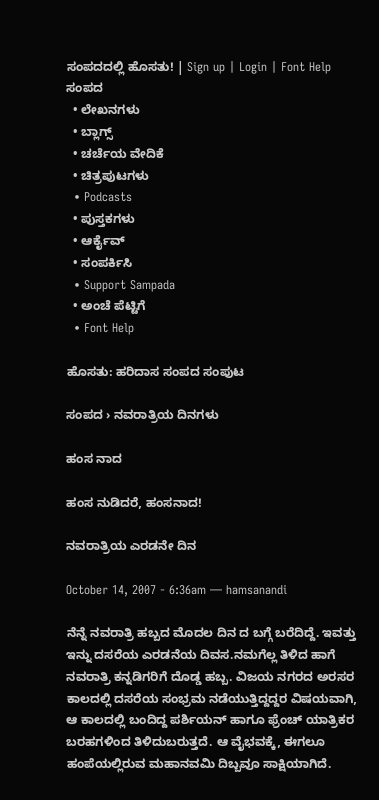ಸಂಪದದಲ್ಲಿ ಹೊಸತು! | Sign up | Login | Font Help
ಸಂಪದ
  • ಲೇಖನಗಳು
  • ಬ್ಲಾಗ್ಸ್
  • ಚರ್ಚೆಯ ವೇದಿಕೆ
  • ಚಿತ್ರಪುಟಗಳು
  • Podcasts
  • ಪುಸ್ತಕಗಳು
  • ಆರ್ಕೈವ್
  • ಸಂಪರ್ಕಿಸಿ
  • Support Sampada
  • ಅಂಚೆ ಪೆಟ್ಟಿಗೆ
  • Font Help

ಹೊಸತು: ಹರಿದಾಸ ಸಂಪದ ಸಂಪುಟ

ಸಂಪದ › ನವರಾತ್ರಿಯ ದಿನಗಳು

ಹಂಸ ನಾದ

ಹಂಸ ನುಡಿದರೆ, ಹಂಸನಾದ!

ನವರಾತ್ರಿಯ ಎರಡನೇ ದಿನ

October 14, 2007 - 6:36am — hamsanandi

ನೆನ್ನೆ ನವರಾತ್ರಿ ಹಬ್ಬದ ಮೊದಲ ದಿನ ದ ಬಗ್ಗೆ ಬರೆದಿದ್ದೆ. ಇವತ್ತು ಇನ್ನು ದಸರೆಯ ಎರಡನೆಯ ದಿವಸ.ನಮಗೆಲ್ಲ ತಿಳಿದ ಹಾಗೆ ನವರಾತ್ರಿ ಕನ್ನಡಿಗರಿಗೆ ದೊಡ್ಡ ಹಬ್ಬ. ವಿಜಯ ನಗರದ ಅರಸರ ಕಾಲದಲ್ಲಿ ದಸರೆಯ ಸಂಭ್ರಮ ನಡೆಯುತ್ತಿದ್ದದ್ದರ ವಿಷಯವಾಗಿ, ಆ ಕಾಲದಲ್ಲಿ ಬಂದಿದ್ದ ಪರ್ಶಿಯನ್ ಹಾಗೂ ಫ್ರೆಂಚ್ ಯಾತ್ರಿಕರ ಬರಹಗಳಿಂದ ತಿಳಿದುಬರುತ್ತದೆ. ಆ ವೈಭವಕ್ಕೆ, ಈಗಲೂ ಹಂಪೆಯಲ್ಲಿರುವ ಮಹಾನವಮಿ ದಿಬ್ಬವೂ ಸಾಕ್ಷಿಯಾಗಿದೆ.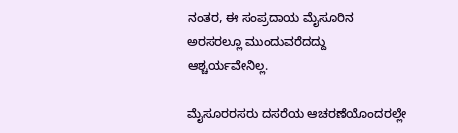ನಂತರ, ಈ ಸಂಪ್ರದಾಯ ಮೈಸೂರಿನ ಅರಸರಲ್ಲೂ ಮುಂದುವರೆದದ್ದು ಆಶ್ಚರ್ಯವೇನಿಲ್ಲ.

ಮೈಸೂರರಸರು ದಸರೆಯ ಆಚರಣೆಯೊಂದರಲ್ಲೇ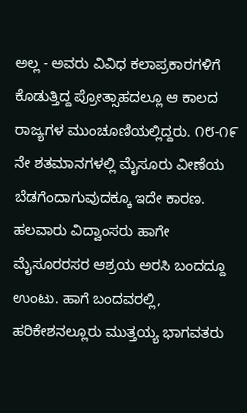ಅಲ್ಲ - ಅವರು ವಿವಿಧ ಕಲಾಪ್ರಕಾರಗಳಿಗೆ ಕೊಡುತ್ತಿದ್ದ ಪ್ರೋತ್ಸಾಹದಲ್ಲೂ ಆ ಕಾಲದ ರಾಜ್ಯಗಳ ಮುಂಚೂಣಿಯಲ್ಲಿದ್ದರು. ೧೮-೧೯ ನೇ ಶತಮಾನಗಳಲ್ಲಿ ಮೈಸೂರು ವೀಣೆಯ ಬೆಡಗೆಂದಾಗುವುದಕ್ಕೂ ಇದೇ ಕಾರಣ. ಹಲವಾರು ವಿದ್ವಾಂಸರು ಹಾಗೇ ಮೈಸೂರರಸರ ಆಶ್ರಯ ಅರಸಿ ಬಂದದ್ದೂ ಉಂಟು. ಹಾಗೆ ಬಂದವರಲ್ಲಿ, ಹರಿಕೇಶನಲ್ಲೂರು ಮುತ್ತಯ್ಯ ಭಾಗವತರು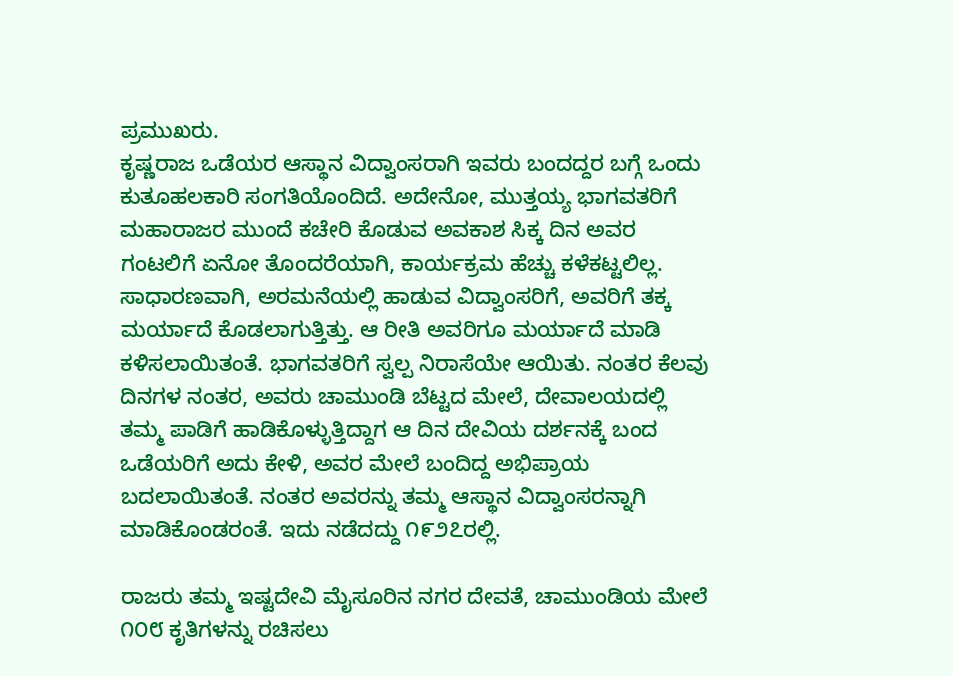ಪ್ರಮುಖರು.
ಕೃಷ್ಣರಾಜ ಒಡೆಯರ ಆಸ್ಥಾನ ವಿದ್ವಾಂಸರಾಗಿ ಇವರು ಬಂದದ್ದರ ಬಗ್ಗೆ ಒಂದು ಕುತೂಹಲಕಾರಿ ಸಂಗತಿಯೊಂದಿದೆ. ಅದೇನೋ, ಮುತ್ತಯ್ಯ ಭಾಗವತರಿಗೆ ಮಹಾರಾಜರ ಮುಂದೆ ಕಚೇರಿ ಕೊಡುವ ಅವಕಾಶ ಸಿಕ್ಕ ದಿನ ಅವರ ಗಂಟಲಿಗೆ ಏನೋ ತೊಂದರೆಯಾಗಿ, ಕಾರ್ಯಕ್ರಮ ಹೆಚ್ಚು ಕಳೆಕಟ್ಟಲಿಲ್ಲ. ಸಾಧಾರಣವಾಗಿ, ಅರಮನೆಯಲ್ಲಿ ಹಾಡುವ ವಿದ್ವಾಂಸರಿಗೆ, ಅವರಿಗೆ ತಕ್ಕ ಮರ್ಯಾದೆ ಕೊಡಲಾಗುತ್ತಿತ್ತು. ಆ ರೀತಿ ಅವರಿಗೂ ಮರ್ಯಾದೆ ಮಾಡಿ ಕಳಿಸಲಾಯಿತಂತೆ. ಭಾಗವತರಿಗೆ ಸ್ವಲ್ಪ ನಿರಾಸೆಯೇ ಆಯಿತು. ನಂತರ ಕೆಲವು ದಿನಗಳ ನಂತರ, ಅವರು ಚಾಮುಂಡಿ ಬೆಟ್ಟದ ಮೇಲೆ, ದೇವಾಲಯದಲ್ಲಿ ತಮ್ಮ ಪಾಡಿಗೆ ಹಾಡಿಕೊಳ್ಳುತ್ತಿದ್ದಾಗ ಆ ದಿನ ದೇವಿಯ ದರ್ಶನಕ್ಕೆ ಬಂದ ಒಡೆಯರಿಗೆ ಅದು ಕೇಳಿ, ಅವರ ಮೇಲೆ ಬಂದಿದ್ದ ಅಭಿಪ್ರಾಯ ಬದಲಾಯಿತಂತೆ. ನಂತರ ಅವರನ್ನು ತಮ್ಮ ಆಸ್ಥಾನ ವಿದ್ವಾಂಸರನ್ನಾಗಿ ಮಾಡಿಕೊಂಡರಂತೆ. ಇದು ನಡೆದದ್ದು ೧೯೨೭ರಲ್ಲಿ.

ರಾಜರು ತಮ್ಮ ಇಷ್ಟದೇವಿ ಮೈಸೂರಿನ ನಗರ ದೇವತೆ, ಚಾಮುಂಡಿಯ ಮೇಲೆ ೧೦೮ ಕೃತಿಗಳನ್ನು ರಚಿಸಲು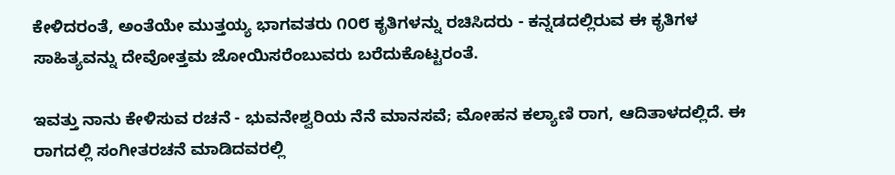ಕೇಳಿದರಂತೆ, ಅಂತೆಯೇ ಮುತ್ತಯ್ಯ ಭಾಗವತರು ೧೦೮ ಕೃತಿಗಳನ್ನು ರಚಿಸಿದರು - ಕನ್ನಡದಲ್ಲಿರುವ ಈ ಕೃತಿಗಳ ಸಾಹಿತ್ಯವನ್ನು ದೇವೋತ್ತಮ ಜೋಯಿಸರೆಂಬುವರು ಬರೆದುಕೊಟ್ಟರಂತೆ.

ಇವತ್ತು ನಾನು ಕೇಳಿಸುವ ರಚನೆ - ಭುವನೇಶ್ವರಿಯ ನೆನೆ ಮಾನಸವೆ; ಮೋಹನ ಕಲ್ಯಾಣಿ ರಾಗ, ಆದಿತಾಳದಲ್ಲಿದೆ. ಈ ರಾಗದಲ್ಲಿ ಸಂಗೀತರಚನೆ ಮಾಡಿದವರಲ್ಲಿ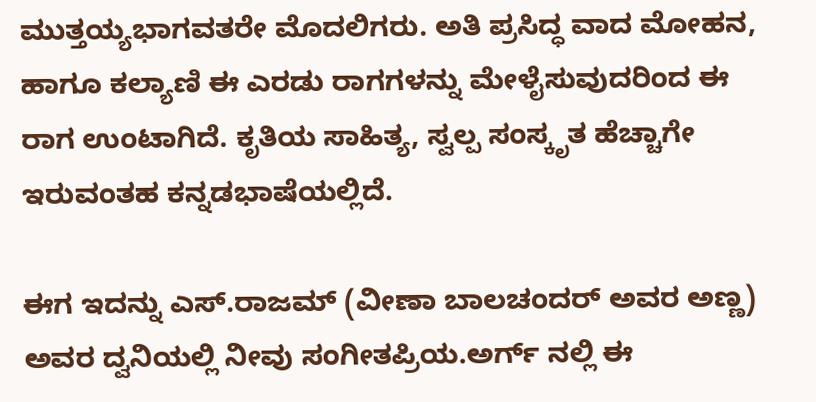ಮುತ್ತಯ್ಯಭಾಗವತರೇ ಮೊದಲಿಗರು. ಅತಿ ಪ್ರಸಿದ್ಧ ವಾದ ಮೋಹನ, ಹಾಗೂ ಕಲ್ಯಾಣಿ ಈ ಎರಡು ರಾಗಗಳನ್ನು ಮೇಳೈಸುವುದರಿಂದ ಈ ರಾಗ ಉಂಟಾಗಿದೆ. ಕೃತಿಯ ಸಾಹಿತ್ಯ, ಸ್ವಲ್ಪ ಸಂಸ್ಕೃತ ಹೆಚ್ಚಾಗೇ ಇರುವಂತಹ ಕನ್ನಡಭಾಷೆಯಲ್ಲಿದೆ.

ಈಗ ಇದನ್ನು ಎಸ್.ರಾಜಮ್ (ವೀಣಾ ಬಾಲಚಂದರ್ ಅವರ ಅಣ್ಣ) ಅವರ ದ್ವನಿಯಲ್ಲಿ ನೀವು ಸಂಗೀತಪ್ರಿಯ.ಅರ್ಗ್ ನಲ್ಲಿ ಈ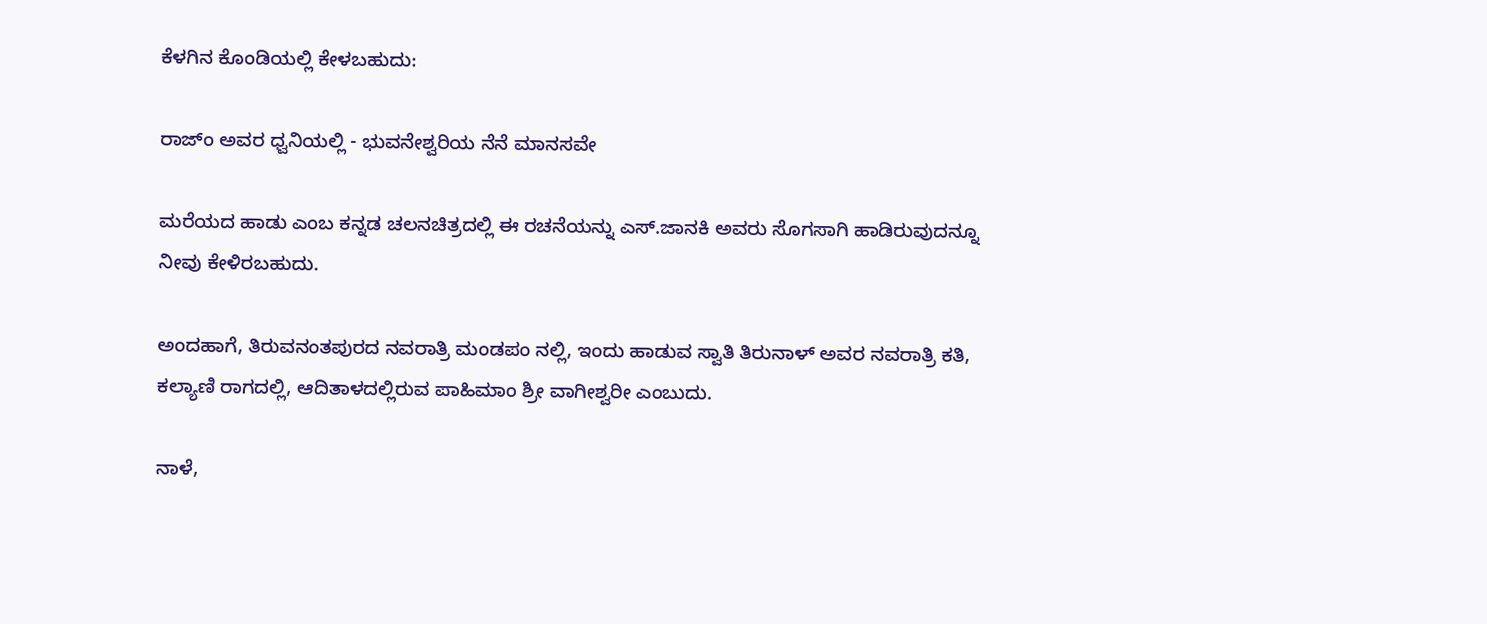ಕೆಳಗಿನ ಕೊಂಡಿಯಲ್ಲಿ ಕೇಳಬಹುದು:

ರಾಜ್ಂ ಅವರ ಧ್ವನಿಯಲ್ಲಿ - ಭುವನೇಶ್ವರಿಯ ನೆನೆ ಮಾನಸವೇ

ಮರೆಯದ ಹಾಡು ಎಂಬ ಕನ್ನಡ ಚಲನಚಿತ್ರದಲ್ಲಿ ಈ ರಚನೆಯನ್ನು ಎಸ್.ಜಾನಕಿ ಅವರು ಸೊಗಸಾಗಿ ಹಾಡಿರುವುದನ್ನೂ ನೀವು ಕೇಳಿರಬಹುದು.

ಅಂದಹಾಗೆ, ತಿರುವನಂತಪುರದ ನವರಾತ್ರಿ ಮಂಡಪಂ ನಲ್ಲಿ, ಇಂದು ಹಾಡುವ ಸ್ವಾತಿ ತಿರುನಾಳ್ ಅವರ ನವರಾತ್ರಿ ಕತಿ, ಕಲ್ಯಾಣಿ ರಾಗದಲ್ಲಿ, ಆದಿತಾಳದಲ್ಲಿರುವ ಪಾಹಿಮಾಂ ಶ್ರೀ ವಾಗೀಶ್ವರೀ ಎಂಬುದು.

ನಾಳೆ,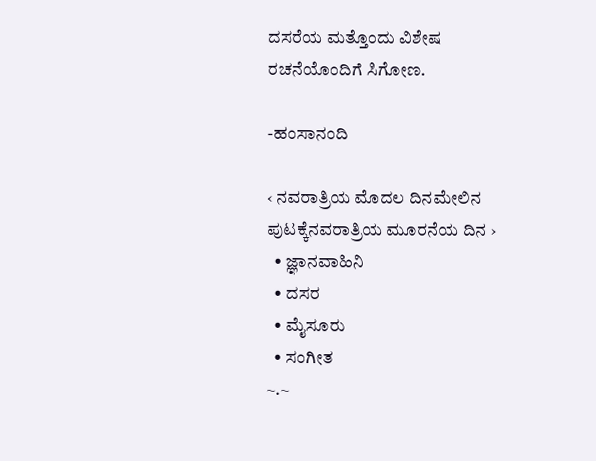ದಸರೆಯ ಮತ್ತೊಂದು ವಿಶೇಷ ರಚನೆಯೊಂದಿಗೆ ಸಿಗೋಣ.

-ಹಂಸಾನಂದಿ

‹ ನವರಾತ್ರಿಯ ಮೊದಲ ದಿನಮೇಲಿನ ಪುಟಕ್ಕೆನವರಾತ್ರಿಯ ಮೂರನೆಯ ದಿನ ›
  • ಜ್ಞಾನವಾಹಿನಿ
  • ದಸರ
  • ಮೈಸೂರು
  • ಸಂಗೀತ
~.~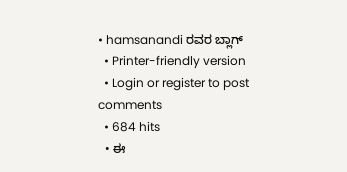• hamsanandi ರವರ ಬ್ಲಾಗ್
  • Printer-friendly version
  • Login or register to post comments
  • 684 hits
  • ಈ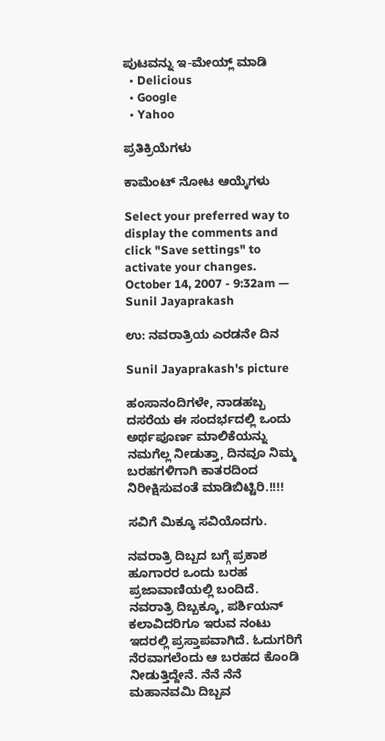ಪುಟವನ್ನು ಇ-ಮೇಯ್ಲ್ ಮಾಡಿ
  • Delicious
  • Google
  • Yahoo

ಪ್ರತಿಕ್ರಿಯೆಗಳು

ಕಾಮೆಂಟ್ ನೋಟ ಆಯ್ಕೆಗಳು

Select your preferred way to display the comments and click "Save settings" to activate your changes.
October 14, 2007 - 9:32am — Sunil Jayaprakash

ಉ: ನವರಾತ್ರಿಯ ಎರಡನೇ ದಿನ

Sunil Jayaprakash's picture

ಹಂಸಾನಂದಿಗಳೇ, ನಾಡಹಬ್ಬ ದಸರೆಯ ಈ ಸಂದರ್ಭದಲ್ಲಿ ಒಂದು ಅರ್ಥಪೂರ್ಣ ಮಾಲಿಕೆಯನ್ನು ನಮಗೆಲ್ಲ ನೀಡುತ್ತಾ, ದಿನವೂ ನಿಮ್ಮ ಬರಹಗಳಿಗಾಗಿ ಕಾತರದಿಂದ ನಿರೀಕ್ಷಿಸುವಂತೆ ಮಾಡಿಬಿಟ್ಟಿರಿ.!!!!

ಸವಿಗೆ ಮಿಕ್ಕೂ ಸವಿಯೊದಗು.

ನವರಾತ್ರಿ ದಿಬ್ಬದ ಬಗ್ಗೆ ಪ್ರಕಾಶ ಹೂಗಾರರ ಒಂದು ಬರಹ ಪ್ರಜಾವಾಣಿಯಲ್ಲಿ ಬಂದಿದೆ. ನವರಾತ್ರಿ ದಿಬ್ಬಕ್ಕೂ, ಪರ್ಶಿಯನ್ ಕಲಾವಿದರಿಗೂ ಇರುವ ನಂಟು ಇದರಲ್ಲಿ ಪ್ರಸ್ತಾಪವಾಗಿದೆ. ಓದುಗರಿಗೆ ನೆರವಾಗಲೆಂದು ಆ ಬರಹದ ಕೊಂಡಿ ನೀಡುತ್ತಿದ್ದೇನೆ. ನೆನೆ ನೆನೆ ಮಹಾನವಮಿ ದಿಬ್ಬವ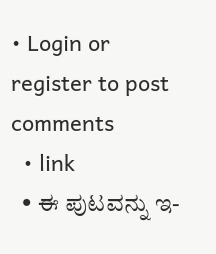• Login or register to post comments
  • link
  • ಈ ಪುಟವನ್ನು ಇ-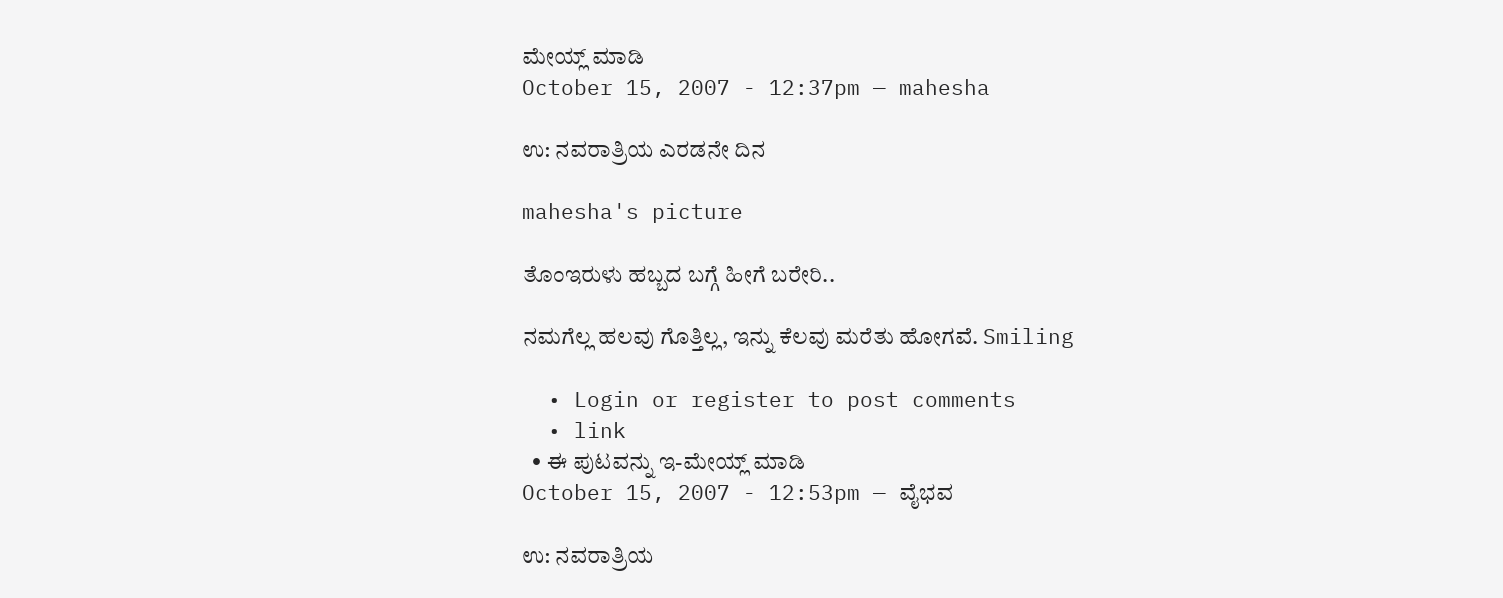ಮೇಯ್ಲ್ ಮಾಡಿ
October 15, 2007 - 12:37pm — mahesha

ಉ: ನವರಾತ್ರಿಯ ಎರಡನೇ ದಿನ

mahesha's picture

ತೊಂಇರುಳು ಹಬ್ಬದ ಬಗ್ಗೆ ಹೀಗೆ ಬರೇರಿ..

ನಮಗೆಲ್ಲ ಹಲವು ಗೊತ್ತಿಲ್ಲ, ಇನ್ನು ಕೆಲವು ಮರೆತು ಹೋಗವೆ. Smiling

  • Login or register to post comments
  • link
  • ಈ ಪುಟವನ್ನು ಇ-ಮೇಯ್ಲ್ ಮಾಡಿ
October 15, 2007 - 12:53pm — ವೈಭವ

ಉ: ನವರಾತ್ರಿಯ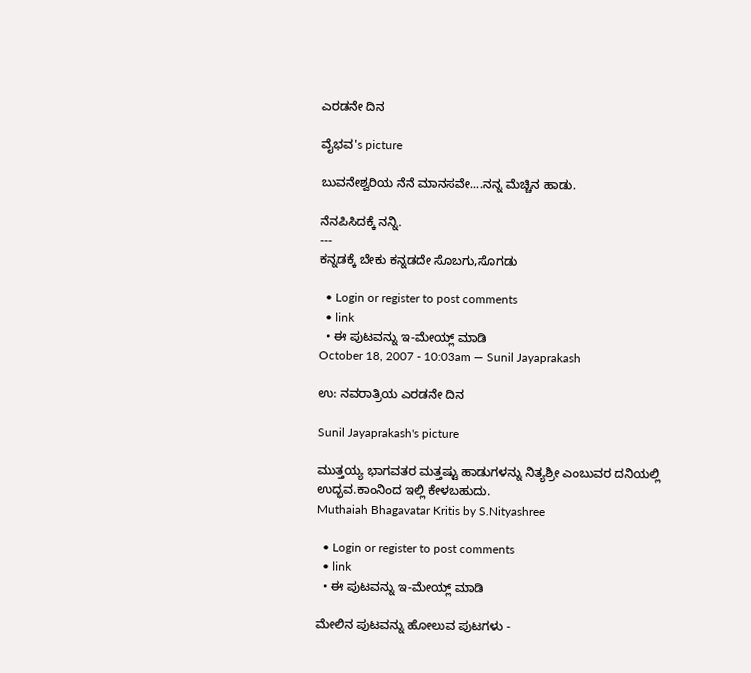ಎರಡನೇ ದಿನ

ವೈಭವ's picture

ಬುವನೇಶ್ವರಿಯ ನೆನೆ ಮಾನಸವೇ....ನನ್ನ ಮೆಚ್ಚಿನ ಹಾಡು.

ನೆನಪಿಸಿದಕ್ಕೆ ನನ್ನಿ.
---
ಕನ್ನಡಕ್ಕೆ ಬೇಕು ಕನ್ನಡದೇ ಸೊಬಗು,ಸೊಗಡು

  • Login or register to post comments
  • link
  • ಈ ಪುಟವನ್ನು ಇ-ಮೇಯ್ಲ್ ಮಾಡಿ
October 18, 2007 - 10:03am — Sunil Jayaprakash

ಉ: ನವರಾತ್ರಿಯ ಎರಡನೇ ದಿನ

Sunil Jayaprakash's picture

ಮುತ್ತಯ್ಯ ಭಾಗವತರ ಮತ್ತಷ್ಟು ಹಾಡುಗಳನ್ನು ನಿತ್ಯಶ್ರೀ ಎಂಬುವರ ದನಿಯಲ್ಲಿ ಉದ್ಭವ.ಕಾಂನಿಂದ ಇಲ್ಲಿ ಕೇಳಬಹುದು.
Muthaiah Bhagavatar Kritis by S.Nityashree

  • Login or register to post comments
  • link
  • ಈ ಪುಟವನ್ನು ಇ-ಮೇಯ್ಲ್ ಮಾಡಿ

ಮೇಲಿನ ಪುಟವನ್ನು ಹೋಲುವ ಪುಟಗಳು -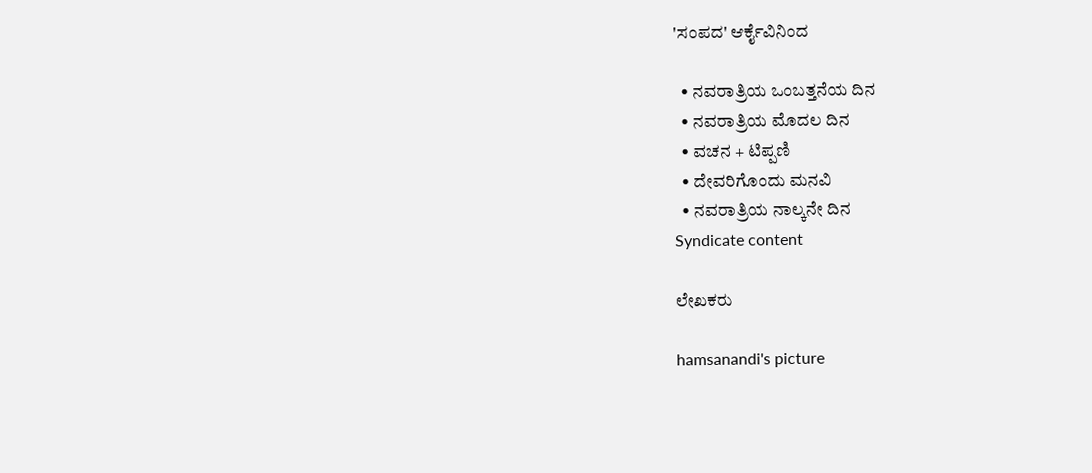'ಸಂಪದ' ಆರ್ಕೈವಿನಿಂದ

  • ನವರಾತ್ರಿಯ ಒಂಬತ್ತನೆಯ ದಿನ
  • ನವರಾತ್ರಿಯ ಮೊದಲ ದಿನ
  • ವಚನ + ಟಿಪ್ಪಣಿ
  • ದೇವರಿಗೊಂದು ಮನವಿ
  • ನವರಾತ್ರಿಯ ನಾಲ್ಕನೇ ದಿನ
Syndicate content

ಲೇಖಕರು

hamsanandi's picture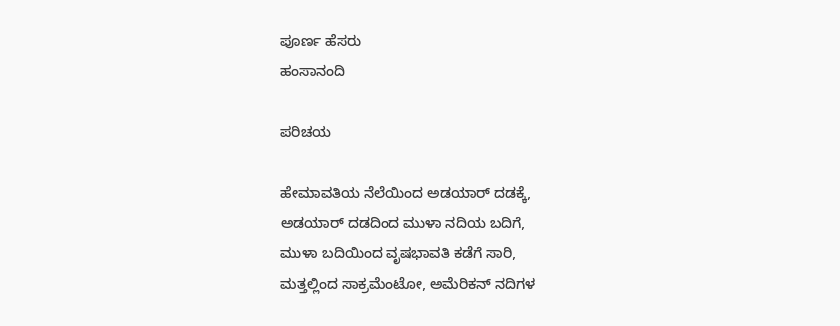ಪೂರ್ಣ ಹೆಸರು
ಹಂಸಾನಂದಿ

ಪರಿಚಯ

ಹೇಮಾವತಿಯ ನೆಲೆಯಿಂದ ಅಡಯಾರ್ ದಡಕ್ಕೆ,
ಅಡಯಾರ್ ದಡದಿಂದ ಮುಳಾ ನದಿಯ ಬದಿಗೆ,
ಮುಳಾ ಬದಿಯಿಂದ ವೃಷಭಾವತಿ ಕಡೆಗೆ ಸಾರಿ,
ಮತ್ತಲ್ಲಿಂದ ಸಾಕ್ರಮೆಂಟೋ, ಅಮೆರಿಕನ್ ನದಿಗಳ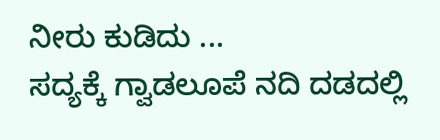ನೀರು ಕುಡಿದು ...
ಸದ್ಯಕ್ಕೆ ಗ್ವಾಡಲೂಪೆ ನದಿ ದಡದಲ್ಲಿ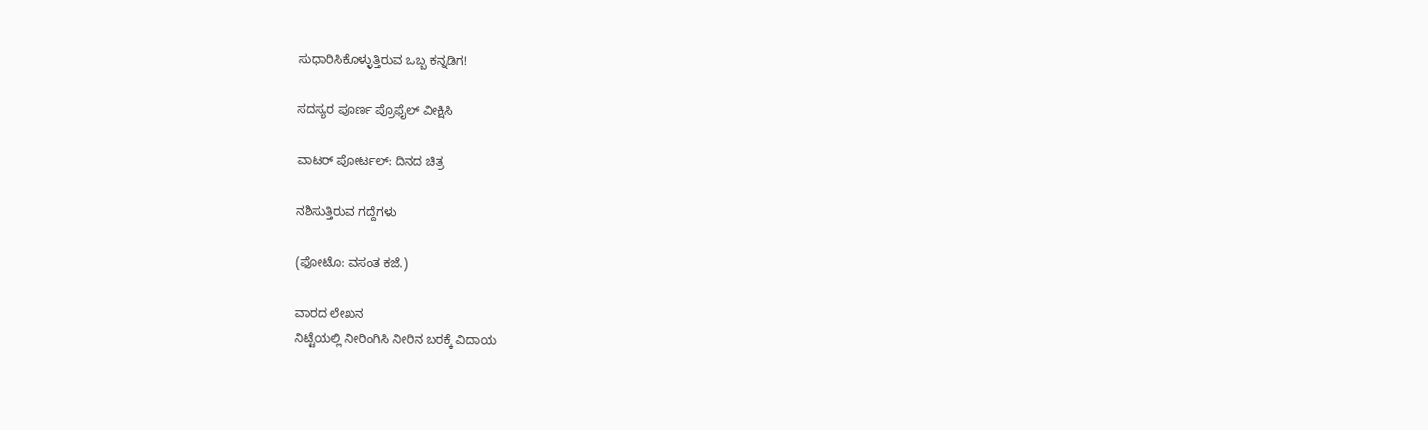ಸುಧಾರಿಸಿಕೊಳ್ಳುತ್ತಿರುವ ಒಬ್ಬ ಕನ್ನಡಿಗ!

ಸದಸ್ಯರ ಪೂರ್ಣ ಪ್ರೊಫೈಲ್ ವೀಕ್ಷಿಸಿ

ವಾಟರ್ ಪೋರ್ಟಲ್: ದಿನದ ಚಿತ್ರ

ನಶಿಸುತ್ತಿರುವ ಗದ್ದೆಗಳು

(ಫೋಟೊ: ವಸಂತ ಕಜೆ.)

ವಾರದ ಲೇಖನ
ನಿಟ್ಟೆಯಲ್ಲಿ ನೀರಿಂಗಿಸಿ ನೀರಿನ ಬರಕ್ಕೆ ವಿದಾಯ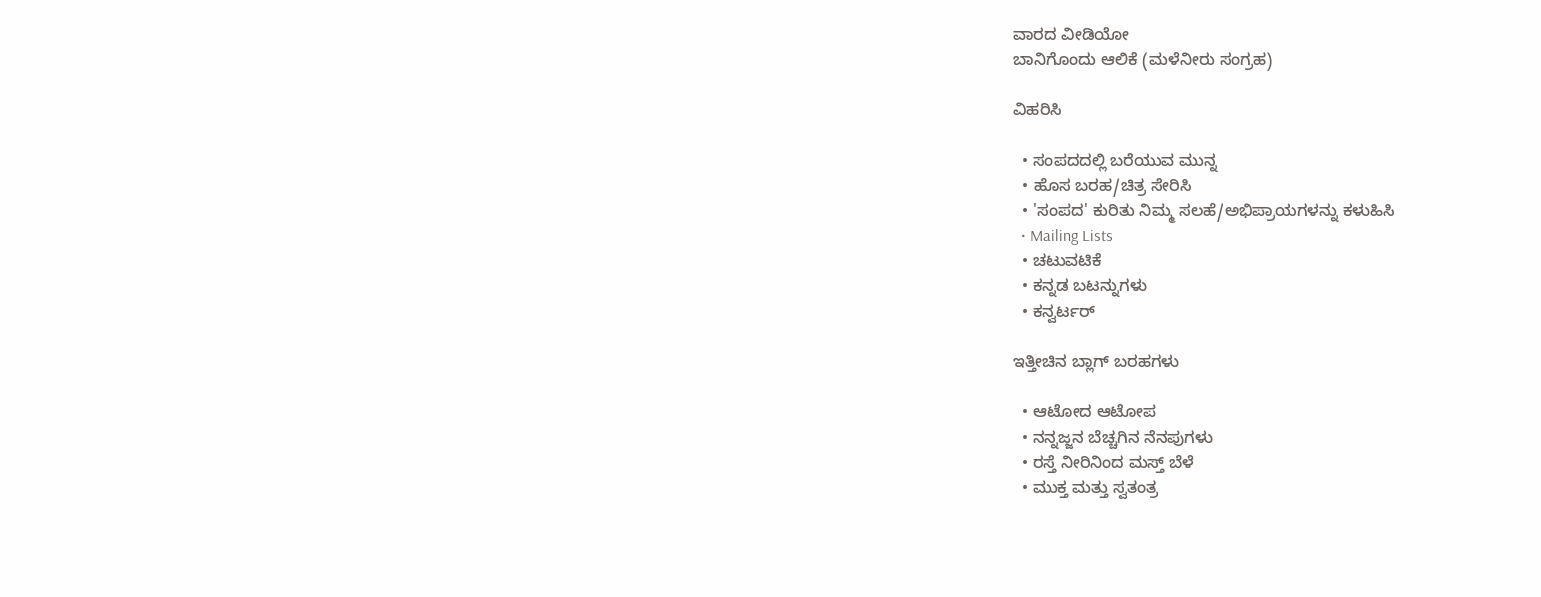ವಾರದ ವೀಡಿಯೋ
ಬಾನಿಗೊಂದು ಆಲಿಕೆ (ಮಳೆನೀರು ಸಂಗ್ರಹ)

ವಿಹರಿಸಿ

  • ಸಂಪದದಲ್ಲಿ ಬರೆಯುವ ಮುನ್ನ
  • ಹೊಸ ಬರಹ/ಚಿತ್ರ ಸೇರಿಸಿ
  • 'ಸಂಪದ' ಕುರಿತು ನಿಮ್ಮ ಸಲಹೆ/ಅಭಿಪ್ರಾಯಗಳನ್ನು ಕಳುಹಿಸಿ
  • Mailing Lists
  • ಚಟುವಟಿಕೆ
  • ಕನ್ನಡ ಬಟನ್ನುಗಳು
  • ಕನ್ವರ್ಟರ್

ಇತ್ತೀಚಿನ ಬ್ಲಾಗ್ ಬರಹಗಳು

  • ಆಟೋದ ಆಟೋಪ
  • ನನ್ನಜ್ಜನ ಬೆಚ್ಚಗಿನ ನೆನಪುಗಳು
  • ರಸ್ತೆ ನೀರಿನಿಂದ ಮಸ್ತ್ ಬೆಳೆ
  • ಮುಕ್ತ ಮತ್ತು ಸ್ವತಂತ್ರ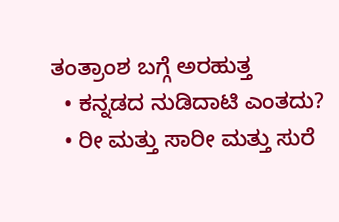ತಂತ್ರಾಂಶ ಬಗ್ಗೆ ಅರಹುತ್ತ
  • ಕನ್ನಡದ ನುಡಿದಾಟಿ ಎಂತದು?
  • ರೀ ಮತ್ತು ಸಾರೀ ಮತ್ತು ಸುರೆ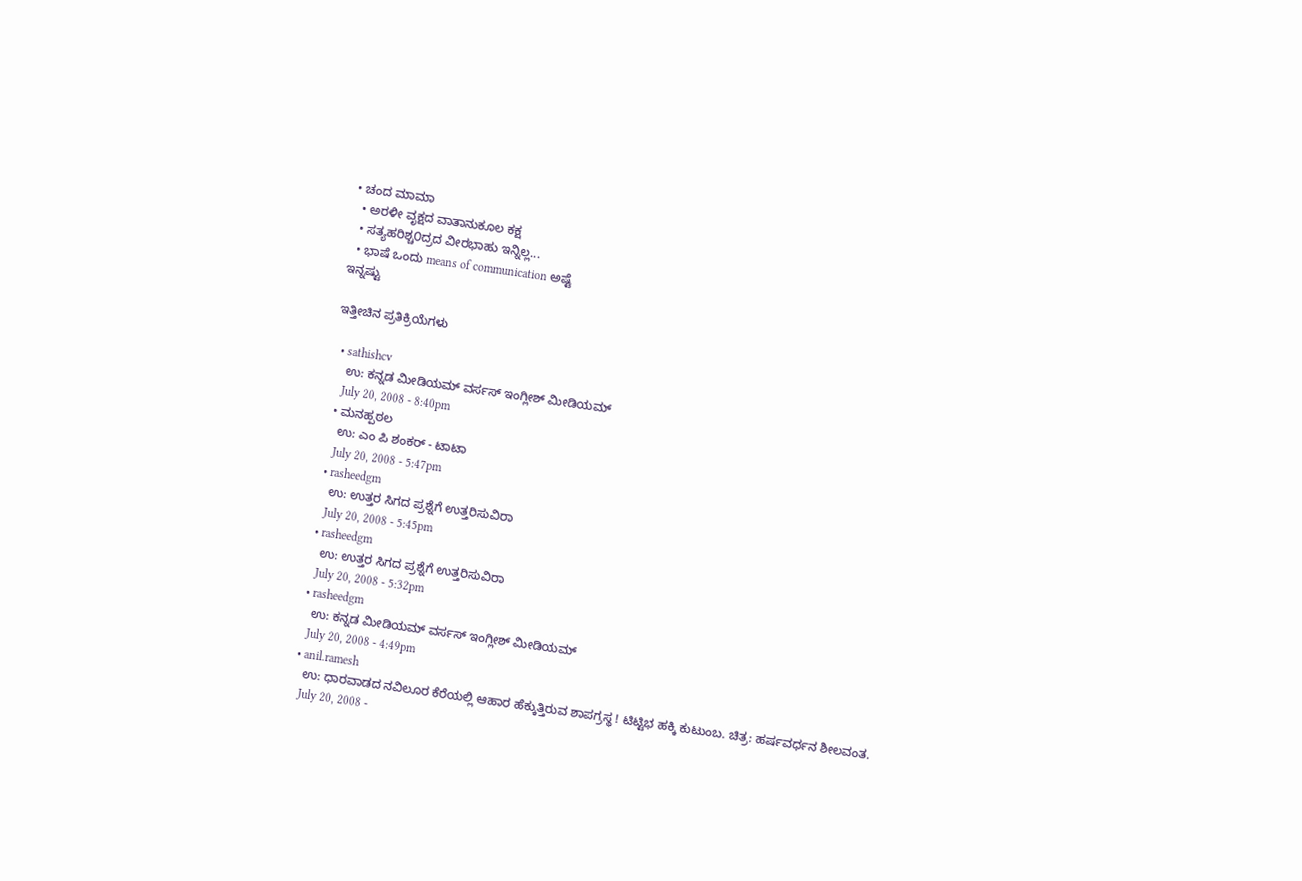• ಚಂದ ಮಾಮಾ
  • ಅರಳೀ ವೃಕ್ಷದ ವಾತಾನುಕೂಲ ಕಕ್ಷ
  • ಸತ್ಯಹರಿಶ್ಚ೦ದ್ರದ ವೀರಭಾಹು ಇನ್ನಿಲ್ಲ...
  • ಭಾಷೆ ಒಂದು means of communication ಅಷ್ಟೆ
ಇನ್ನಷ್ಟು

ಇತ್ತೀಚಿನ ಪ್ರತಿಕ್ರಿಯೆಗಳು

  • sathishcv
    ಉ: ಕನ್ನಡ ಮೀಡಿಯಮ್ ವರ್ಸಸ್ ಇಂಗ್ಲೀಶ್ ಮೀಡಿಯಮ್
    July 20, 2008 - 8:40pm
  • ಮನಹ್ಪಠಲ
    ಉ: ಎಂ ಪಿ ಶಂಕರ್ - ಟಾಟಾ
    July 20, 2008 - 5:47pm
  • rasheedgm
    ಉ: ಉತ್ತರ ಸಿಗದ ಪ್ರಶ್ನೆಗೆ ಉತ್ತರಿಸುವಿರಾ
    July 20, 2008 - 5:45pm
  • rasheedgm
    ಉ: ಉತ್ತರ ಸಿಗದ ಪ್ರಶ್ನೆಗೆ ಉತ್ತರಿಸುವಿರಾ
    July 20, 2008 - 5:32pm
  • rasheedgm
    ಉ: ಕನ್ನಡ ಮೀಡಿಯಮ್ ವರ್ಸಸ್ ಇಂಗ್ಲೀಶ್ ಮೀಡಿಯಮ್
    July 20, 2008 - 4:49pm
  • anil.ramesh
    ಉ: ಧಾರವಾಡದ ನವಿಲೂರ ಕೆರೆಯಲ್ಲಿ ಆಹಾರ ಹೆಕ್ಕುತ್ತಿರುವ ಶಾಪಗ್ರಸ್ಥ ! ಟಿಟ್ಟಿಭ ಹಕ್ಕಿ ಕುಟುಂಬ. ಚಿತ್ರ: ಹರ್ಷವರ್ಧನ ಶೀಲವಂತ.
    July 20, 2008 -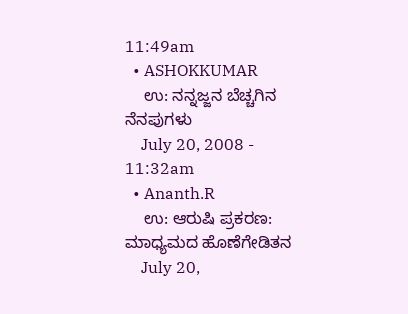11:49am
  • ASHOKKUMAR
    ಉ: ನನ್ನಜ್ಜನ ಬೆಚ್ಚಗಿನ ನೆನಪುಗಳು
    July 20, 2008 - 11:32am
  • Ananth.R
    ಉ: ಆರುಷಿ ಪ್ರಕರಣ: ಮಾಧ್ಯಮದ ಹೊಣೆಗೇಡಿತನ
    July 20,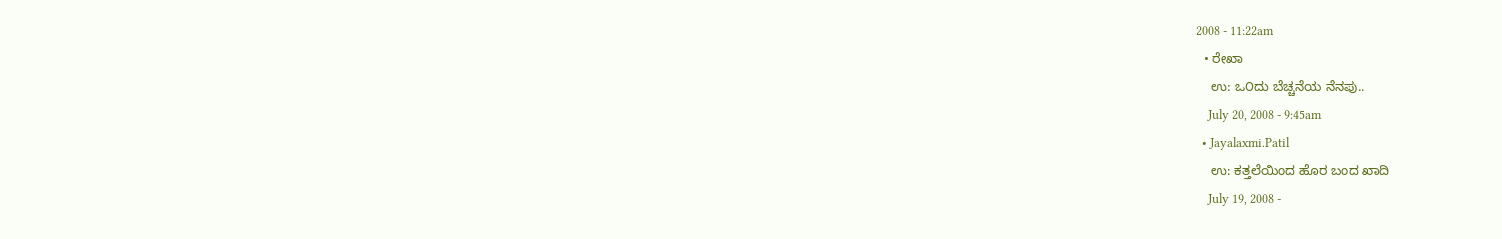2008 - 11:22am
  • ರೇಖಾ
    ಉ: ಒ೦ದು ಬೆಚ್ಚನೆಯ ನೆನಪು..
    July 20, 2008 - 9:45am
  • Jayalaxmi.Patil
    ಉ: ಕತ್ತಲೆಯಿಂದ ಹೊರ ಬಂದ ಖಾದಿ
    July 19, 2008 -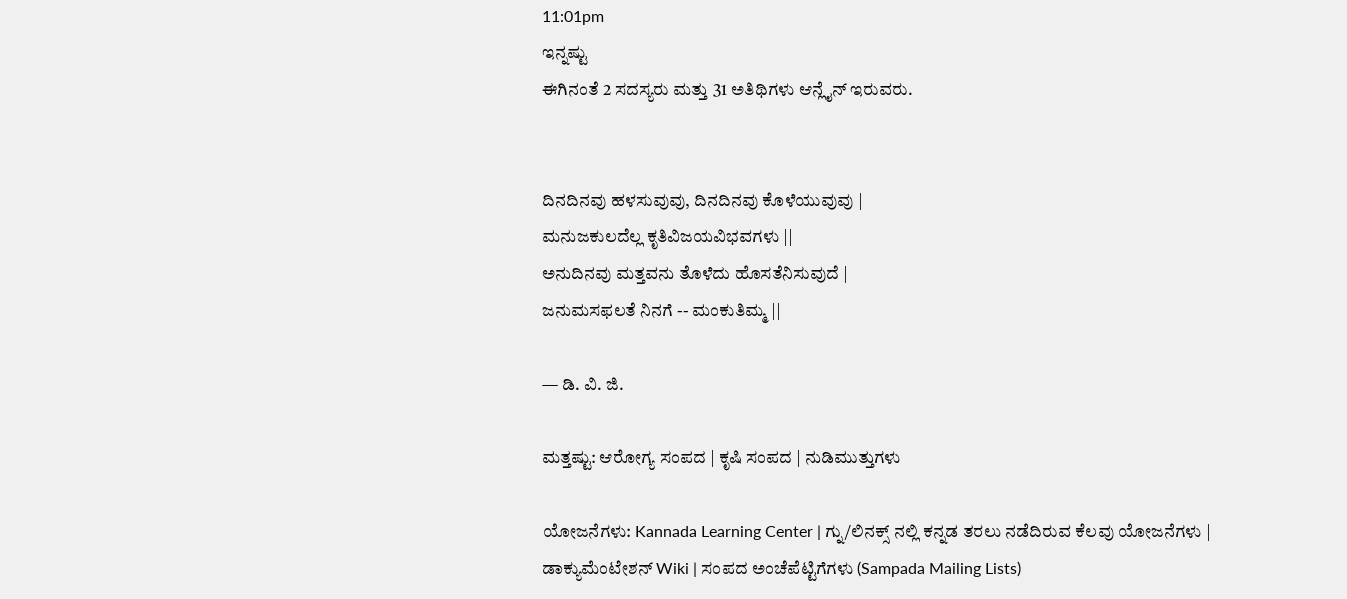11:01pm
ಇನ್ನಷ್ಟು
ಈಗಿನಂತೆ 2 ಸದಸ್ಯರು ಮತ್ತು 31 ಅತಿಥಿಗಳು ಆನ್ಲೈನ್ ಇರುವರು.


ದಿನದಿನವು ಹಳಸುವುವು, ದಿನದಿನವು ಕೊಳೆಯುವುವು |
ಮನುಜಕುಲದೆಲ್ಲ ಕೃತಿವಿಜಯವಿಭವಗಳು ||
ಅನುದಿನವು ಮತ್ತವನು ತೊಳೆದು ಹೊಸತೆನಿಸುವುದೆ |
ಜನುಮಸಫಲತೆ ನಿನಗೆ -- ಮಂಕುತಿಮ್ಮ ||

— ಡಿ. ವಿ. ಜಿ.

ಮತ್ತಷ್ಟು: ಆರೋಗ್ಯ ಸಂಪದ | ಕೃಷಿ ಸಂಪದ | ನುಡಿಮುತ್ತುಗಳು

ಯೋಜನೆಗಳು: Kannada Learning Center | ಗ್ನು/ಲಿನಕ್ಸ್ ನಲ್ಲಿ ಕನ್ನಡ ತರಲು ನಡೆದಿರುವ ಕೆಲವು ಯೋಜನೆಗಳು | ಡಾಕ್ಯುಮೆಂಟೇಶನ್ Wiki | ಸಂಪದ ಅಂಚೆಪೆಟ್ಟಿಗೆಗಳು (Sampada Mailing Lists)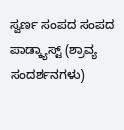ಸ್ವರ್ಣ ಸಂಪದ ಸಂಪದ ಪಾಡ್ಕ್ಯಾಸ್ಟ್ (ಶ್ರಾವ್ಯ ಸಂದರ್ಶನಗಳು)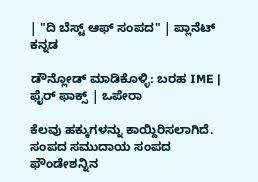| "ದಿ ಬೆಸ್ಟ್ ಆಫ್ ಸಂಪದ" | ಪ್ಲಾನೆಟ್ ಕನ್ನಡ

ಡೌನ್ಲೋಡ್ ಮಾಡಿಕೊಳ್ಳಿ: ಬರಹ IME | ಫೈರ್ ಫಾಕ್ಸ್ | ಒಪೇರಾ

ಕೆಲವು ಹಕ್ಕುಗಳನ್ನು ಕಾಯ್ದಿರಿಸಲಾಗಿದೆ. ಸಂಪದ ಸಮುದಾಯ ಸಂಪದ ಫೌಂಡೇಶನ್ನಿನ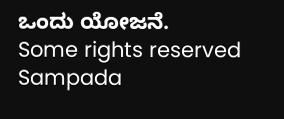ಒಂದು ಯೋಜನೆ.
Some rights reserved Sampada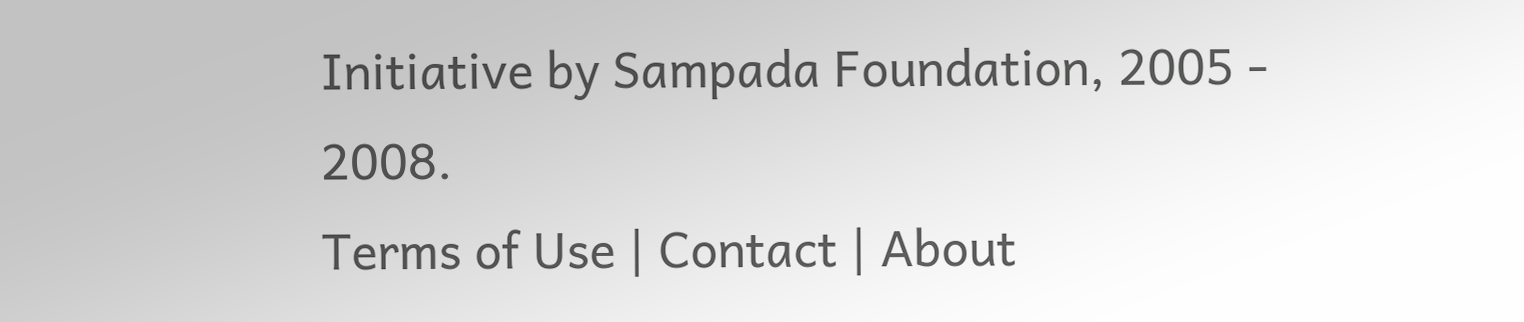Initiative by Sampada Foundation, 2005 - 2008.
Terms of Use | Contact | About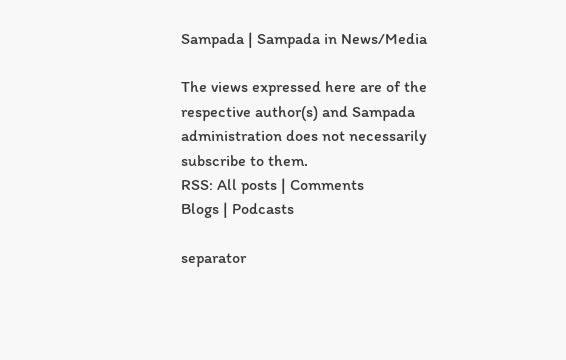Sampada | Sampada in News/Media

The views expressed here are of the respective author(s) and Sampada administration does not necessarily subscribe to them.
RSS: All posts | Comments
Blogs | Podcasts

separator